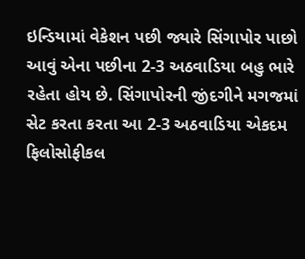ઇન્ડિયામાં વેકેશન પછી જ્યારે સિંગાપોર પાછો આવું એના પછીના 2-3 અઠવાડિયા બહુ ભારે રહેતા હોય છે. સિંગાપોરની જીંદગીને મગજમાં સેટ કરતા કરતા આ 2-3 અઠવાડિયા એકદમ ફિલોસોફીકલ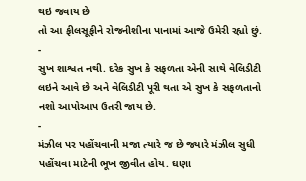થઇ જવાય છે
તો આ ફીલસૂફીને રોજનીશીના પાનામાં આજે ઉમેરી રહ્યો છું.
-
સુખ શાશ્વત નથી. દરેક સુખ કે સફળતા એની સાથે વેલિડીટી લઇને આવે છે અને વેલિડીટી પૂરી થતા એ સુખ કે સફળતાનો નશો આપોઆપ ઉતરી જાય છે.
-
મંઝીલ પર પહોંચવાની મજા ત્યારે જ છે જ્યારે મંઝીલ સુધી પહોંચવા માટેની ભૂખ જીવીત હોય. ઘણા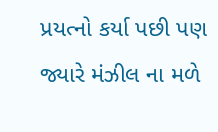પ્રયત્નો કર્યા પછી પણ જ્યારે મંઝીલ ના મળે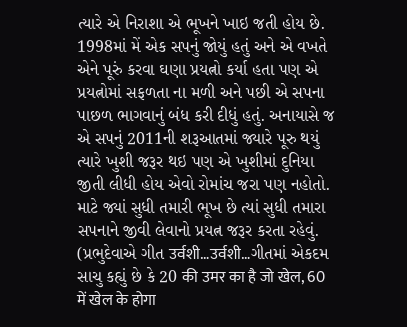ત્યારે એ નિરાશા એ ભૂખને ખાઇ જતી હોય છે. 1998માં મેં એક સપનું જોયું હતું અને એ વખતે એને પૂરું કરવા ઘણા પ્રયત્નો કર્યા હતા પણ એ પ્રયત્નોમાં સફળતા ના મળી અને પછી એ સપના પાછળ ભાગવાનું બંધ કરી દીધું હતું. અનાયાસે જ એ સપનું 2011ની શરૂઆતમાં જ્યારે પૂરુ થયું ત્યારે ખુશી જરૂર થઇ પણ એ ખુશીમાં દુનિયા જીતી લીધી હોય એવો રોમાંચ જરા પણ નહોતો. માટે જ્યાં સુધી તમારી ભૂખ છે ત્યાં સુધી તમારા સપનાને જીવી લેવાનો પ્રયત્ન જરૂર કરતા રહેવું. (પ્રભુદેવાએ ગીત उर्वशी…उर्वशी…ગીતમાં એકદમ સાચુ કહ્યું છે કે 20 की उमर का है जो खेल, 60 में खेल के होगा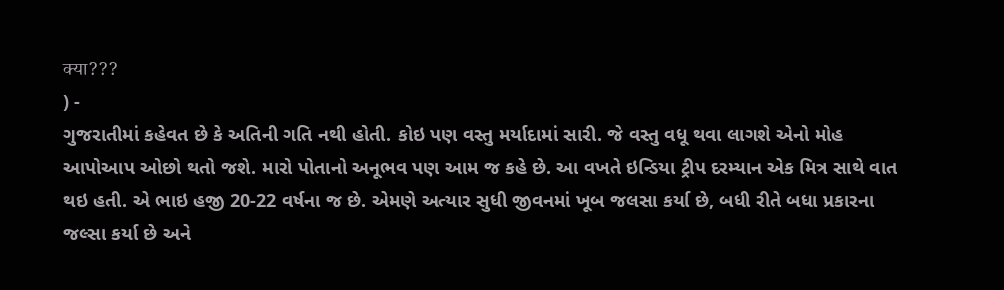क्या???
) -
ગુજરાતીમાં કહેવત છે કે અતિની ગતિ નથી હોતી. કોઇ પણ વસ્તુ મર્યાદામાં સારી. જે વસ્તુ વધૂ થવા લાગશે એનો મોહ આપોઆપ ઓછો થતો જશે. મારો પોતાનો અનૂભવ પણ આમ જ કહે છે. આ વખતે ઇન્ડિયા ટ્રીપ દરમ્યાન એક મિત્ર સાથે વાત થઇ હતી. એ ભાઇ હજી 20-22 વર્ષના જ છે. એમણે અત્યાર સુધી જીવનમાં ખૂબ જલસા કર્યા છે, બધી રીતે બધા પ્રકારના જલ્સા કર્યા છે અને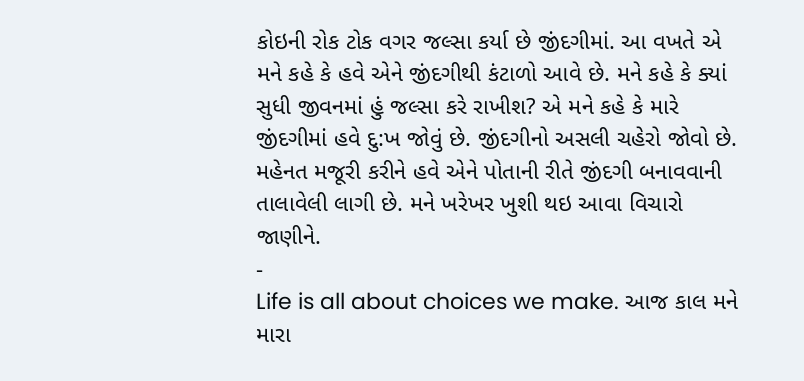કોઇની રોક ટોક વગર જલ્સા કર્યા છે જીંદગીમાં. આ વખતે એ મને કહે કે હવે એને જીંદગીથી કંટાળો આવે છે. મને કહે કે ક્યાં સુધી જીવનમાં હું જલ્સા કરે રાખીશ? એ મને કહે કે મારે જીંદગીમાં હવે દુ:ખ જોવું છે. જીંદગીનો અસલી ચહેરો જોવો છે. મહેનત મજૂરી કરીને હવે એને પોતાની રીતે જીંદગી બનાવવાની તાલાવેલી લાગી છે. મને ખરેખર ખુશી થઇ આવા વિચારો જાણીને.
-
Life is all about choices we make. આજ કાલ મને મારા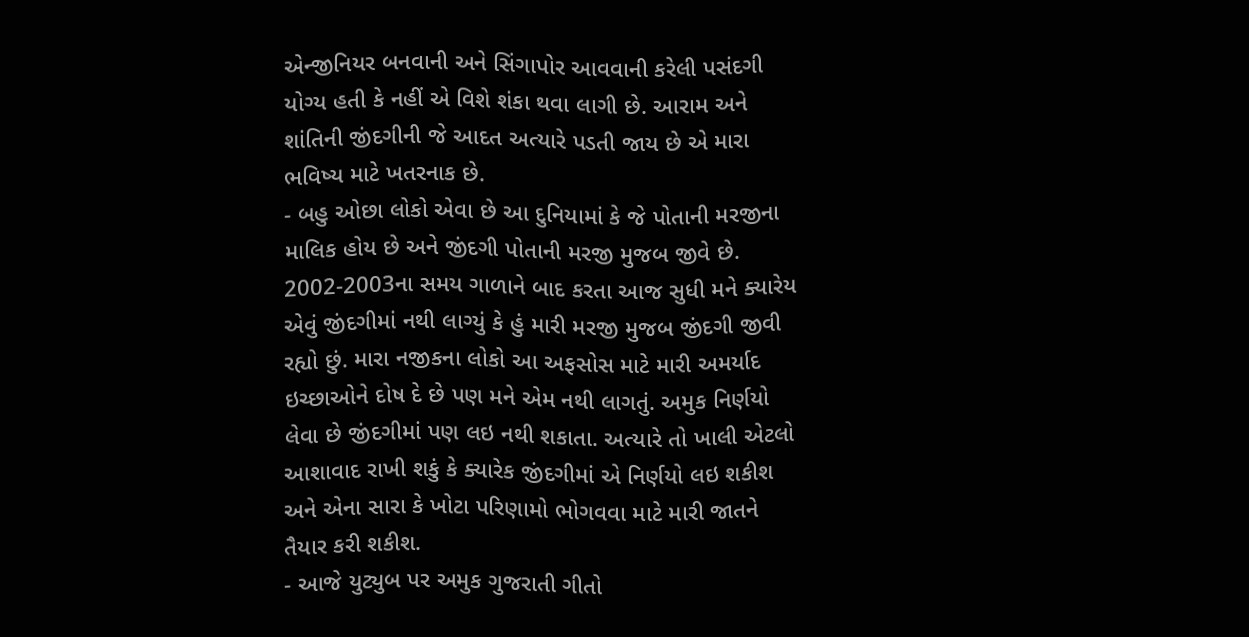એન્જીનિયર બનવાની અને સિંગાપોર આવવાની કરેલી પસંદગી યોગ્ય હતી કે નહીં એ વિશે શંકા થવા લાગી છે. આરામ અને શાંતિની જીંદગીની જે આદત અત્યારે પડતી જાય છે એ મારા ભવિષ્ય માટે ખતરનાક છે.
- બહુ ઓછા લોકો એવા છે આ દુનિયામાં કે જે પોતાની મરજીના માલિક હોય છે અને જીંદગી પોતાની મરજી મુજબ જીવે છે. 2002-2003ના સમય ગાળાને બાદ કરતા આજ સુધી મને ક્યારેય એવું જીંદગીમાં નથી લાગ્યું કે હું મારી મરજી મુજબ જીંદગી જીવી રહ્યો છું. મારા નજીકના લોકો આ અફસોસ માટે મારી અમર્યાદ ઇચ્છાઓને દોષ દે છે પણ મને એમ નથી લાગતું. અમુક નિર્ણયો લેવા છે જીંદગીમાં પણ લઇ નથી શકાતા. અત્યારે તો ખાલી એટલો આશાવાદ રાખી શકું કે ક્યારેક જીંદગીમાં એ નિર્ણયો લઇ શકીશ અને એના સારા કે ખોટા પરિણામો ભોગવવા માટે મારી જાતને તૈયાર કરી શકીશ.
- આજે યુટ્યુબ પર અમુક ગુજરાતી ગીતો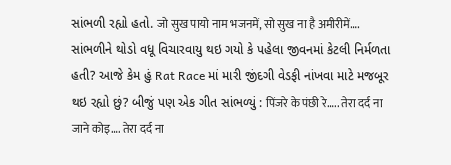સાંભળી રહ્યો હતો. जो सुख पायो नाम भजनमें, सो सुख ना है अमीरीमें…. સાંભળીને થોડો વધૂ વિચારવાયુ થઇ ગયો કે પહેલા જીવનમાં કેટલી નિર્મળતા હતી? આજે કેમ હું Rat Race માં મારી જીંદગી વેડફી નાંખવા માટે મજબૂર થઇ રહ્યો છું? બીજું પણ એક ગીત સાંભળ્યું : पिंजरे के पंछी रे….. तेरा दर्द ना जाने कोइ…. तेरा दर्द ना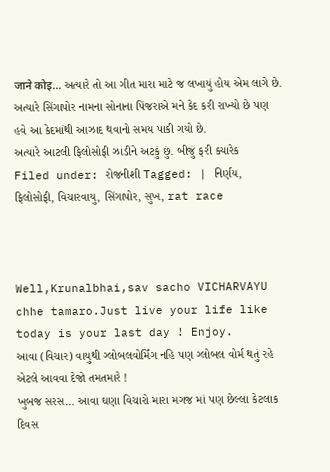जाने कोइ… અત્યારે તો આ ગીત મારા માટે જ લખાયું હોય એમ લાગે છે.
અત્યારે સિંગાપોર નામના સોનાના પિંજરાએ મને કેદ કરી રાખ્યો છે પણ હવે આ કેદમાંથી આઝાદ થવાનો સમય પાકી ગયો છે.
અત્યારે આટલી ફિલોસોફી ઝાડીને અટકું છું. બીજું ફરી ક્યારેક
Filed under: રોજનીશી Tagged: | નિર્ણય, ફિલોસોફી, વિચારવાયુ, સિંગાપોર, સુખ, rat race



Well,Krunalbhai,sav sacho VICHARVAYU chhe tamaro.Just live your life like today is your last day ! Enjoy.
આવા (વિચાર) વાયુથી ગ્લોબલવોર્મિંગ નહિ પણ ગ્લોબલ વોર્મ થતું રહે એટલે આવવા દેજો તમતમારે !
ખુબજ સરસ… આવા ઘણા વિચારો મારા મગજ માં પણ છેલ્લા કેટલાક દિવસ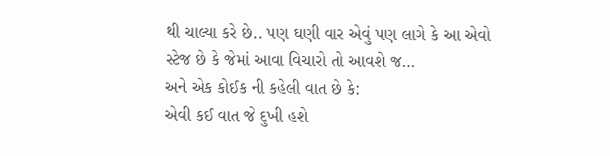થી ચાલ્યા કરે છે.. પણ ઘણી વાર એવું પણ લાગે કે આ એવો સ્ટેજ છે કે જેમાં આવા વિચારો તો આવશે જ…
અને એક કોઈક ની કહેલી વાત છે કે:
એવી કઈ વાત જે દુખી હશે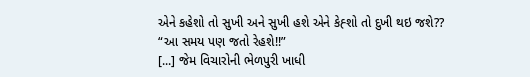એને કહેશો તો સુખી અને સુખી હશે એને કેહ્શો તો દુખી થઇ જશે??
“આ સમય પણ જતો રેહશે!!”
[...] જેમ વિચારોની ભેળપુરી ખાધી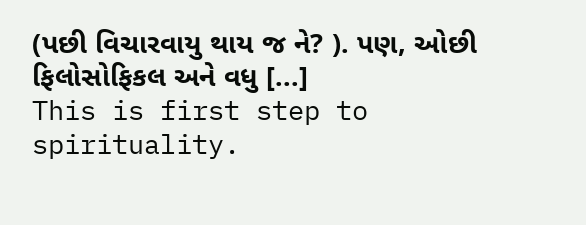(પછી વિચારવાયુ થાય જ ને? ). પણ, ઓછી ફિલોસોફિકલ અને વધુ [...]
This is first step to spirituality.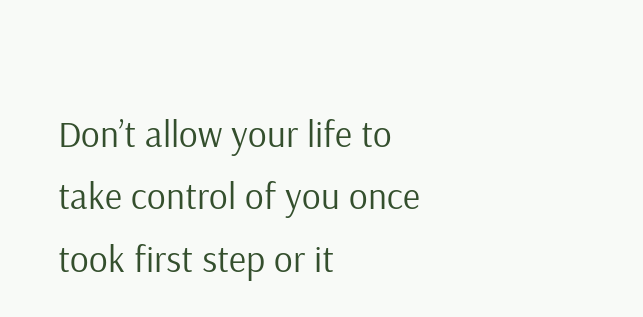Don’t allow your life to take control of you once took first step or it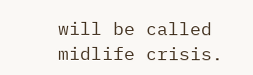will be called midlife crisis.